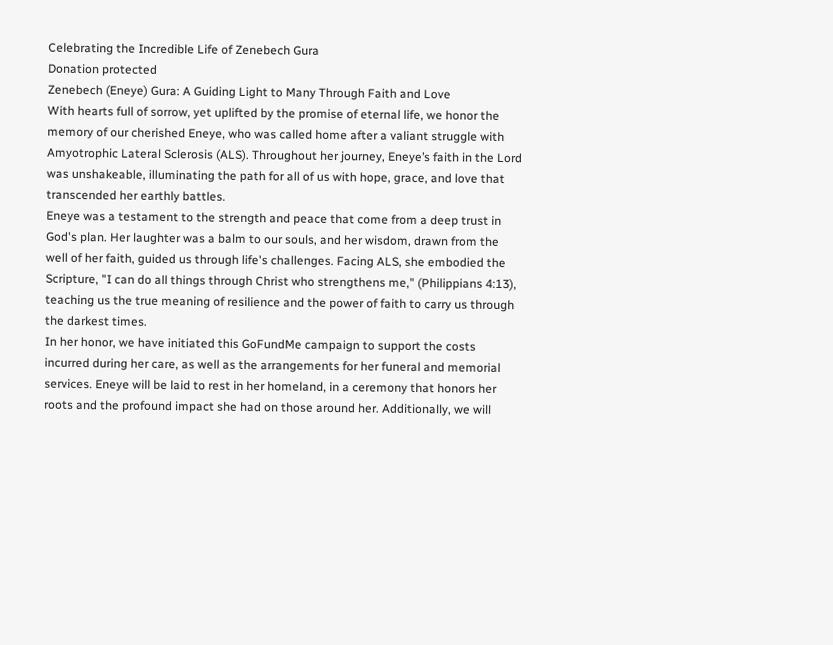Celebrating the Incredible Life of Zenebech Gura
Donation protected
Zenebech (Eneye) Gura: A Guiding Light to Many Through Faith and Love
With hearts full of sorrow, yet uplifted by the promise of eternal life, we honor the memory of our cherished Eneye, who was called home after a valiant struggle with Amyotrophic Lateral Sclerosis (ALS). Throughout her journey, Eneye’s faith in the Lord was unshakeable, illuminating the path for all of us with hope, grace, and love that transcended her earthly battles.
Eneye was a testament to the strength and peace that come from a deep trust in God's plan. Her laughter was a balm to our souls, and her wisdom, drawn from the well of her faith, guided us through life's challenges. Facing ALS, she embodied the Scripture, "I can do all things through Christ who strengthens me," (Philippians 4:13), teaching us the true meaning of resilience and the power of faith to carry us through the darkest times.
In her honor, we have initiated this GoFundMe campaign to support the costs incurred during her care, as well as the arrangements for her funeral and memorial services. Eneye will be laid to rest in her homeland, in a ceremony that honors her roots and the profound impact she had on those around her. Additionally, we will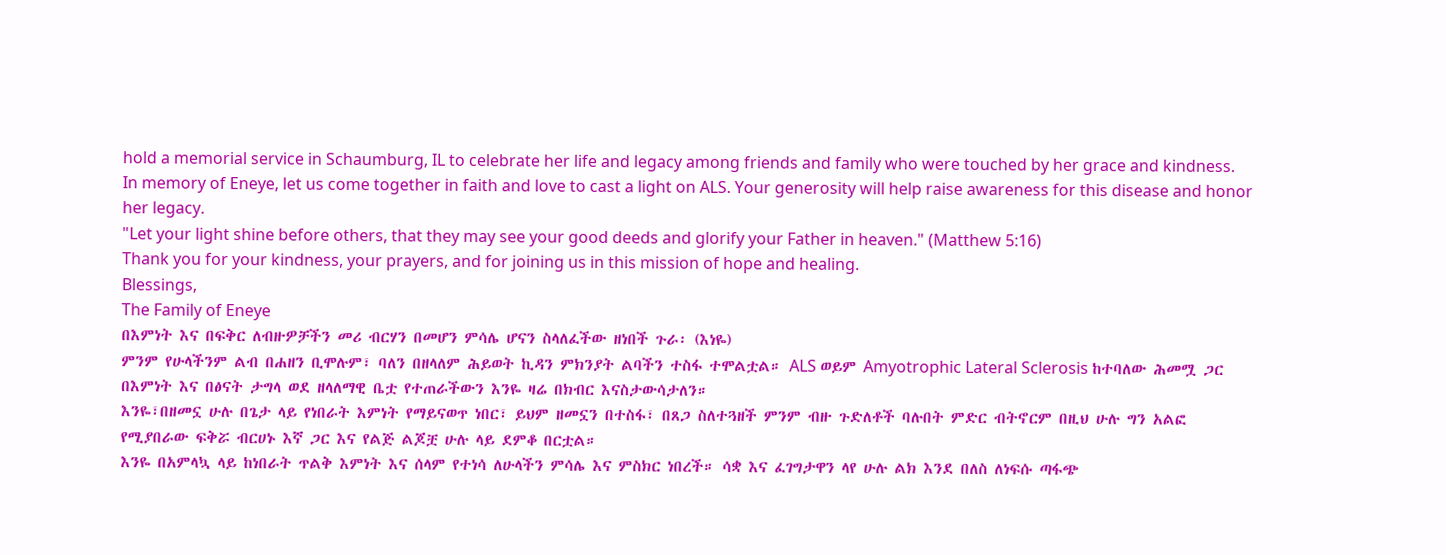hold a memorial service in Schaumburg, IL to celebrate her life and legacy among friends and family who were touched by her grace and kindness.
In memory of Eneye, let us come together in faith and love to cast a light on ALS. Your generosity will help raise awareness for this disease and honor her legacy.
"Let your light shine before others, that they may see your good deeds and glorify your Father in heaven." (Matthew 5:16)
Thank you for your kindness, your prayers, and for joining us in this mission of hope and healing.
Blessings,
The Family of Eneye
በእምነት እና በፍቅር ለብዙዎቻችን መሪ ብርሃን በመሆን ምሳሌ ሆናን ስላለፈችው ዘነበች ጉራ፡ (እነዬ)
ምንም የሁላችንም ልብ በሐዘን ቢሞሉም፣ ባለን በዘላለም ሕይወት ኪዳን ምክንያት ልባችን ተስፋ ተሞልቷል። ALS ወይም Amyotrophic Lateral Sclerosis ከተባለው ሕመሟ ጋር በእምነት እና በፅናት ታግላ ወደ ዘላለማዊ ቤቷ የተጠራችውን እንዬ ዛሬ በክብር እናስታውሳታለን።
እንዬ፣በዘመኗ ሁሉ በጌታ ላይ የነበራት እምነት የማይናወጥ ነበር፣ ይህም ዘመኗን በተስፋ፣ በጸጋ ስለተጓዘች ምንም ብዙ ጉድለቶች ባሉበት ምድር ብትኖርም በዚህ ሁሉ ግን አልፎ የሚያበራው ፍቅሯ ብርሀኑ እኛ ጋር እና የልጅ ልጆቿ ሁሉ ላይ ደምቆ በርቷል።
እንዬ በአምላኳ ላይ ከነበራት ጥልቅ እምነት እና ሰላም የተነሳ ለሁላችን ምሳሌ እና ምስክር ነበረች። ሳቋ እና ፈገግታዋን ላየ ሁሉ ልክ እንደ በለስ ለነፍሱ ጣፋጭ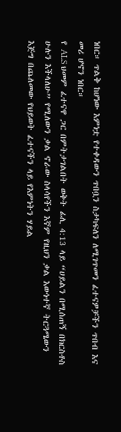ነበር። ጥልቅ ከሆነው እምነቷ የተቀዳውን ጥበቧን ስታካፍለን ለሚገጥመን ፈተናዎቻችን ጥበብ እና መሪ ሆኖን ነበር።
የ ALS ህመም ፈተናዋ ጋር በምትታገልበት ወቅት ፊሊ 4:13 ላይ “ሀይልን በሚሰጠኝ በክርስቶስ ሁሉን እችላለሁ” የሚለውን ቃል ኖራው ስላሳየችን እኛም የዚህን ቃል እውነተኛ ትርጓሜውን እጅግ በጨለመው የህይወት ፈተናችን ላይ የእምነትን ሃይል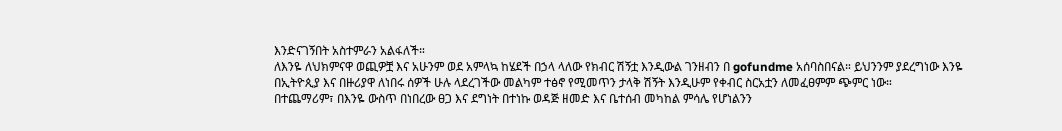እንድናገኝበት አስተምራን አልፋለች።
ለእንዬ ለህክምናዋ ወጪዎቿ እና አሁንም ወደ አምላኳ ከሄደች በኃላ ላለው የክብር ሽኝቷ እንዲውል ገንዘብን በ gofundme አሰባስበናል። ይህንንም ያደረግነው እንዬ በኢትዮጲያ እና በዙሪያዋ ለነበሩ ሰዎች ሁሉ ላደረገችው መልካም ተፅኖ የሚመጥን ታላቅ ሽኝት እንዲሁም የቀብር ስርአቷን ለመፈፀምም ጭምር ነው።
በተጨማሪም፣ በእንዬ ውስጥ በነበረው ፀጋ እና ደግነት በተነኩ ወዳጅ ዘመድ እና ቤተሰብ መካከል ምሳሌ የሆነልንን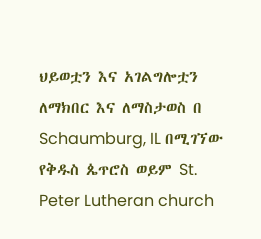ህይወቷን እና አገልግሎቷን ለማክበር እና ለማስታወስ በ Schaumburg, IL በሚገኘው የቅዱስ ጴጥሮስ ወይም St. Peter Lutheran church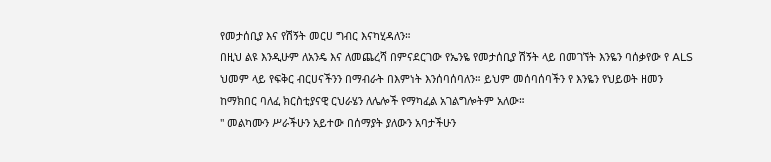የመታሰቢያ እና የሽኝት መርሀ ግብር እናካሂዳለን።
በዚህ ልዩ እንዲሁም ለአንዴ እና ለመጨረሻ በምናደርገው የኤንዬ የመታሰቢያ ሽኝት ላይ በመገኘት እንዬን ባሰቃየው የ ALS ህመም ላይ የፍቅር ብርሀናችንን በማብራት በእምነት እንሰባሰባለን። ይህም መሰባሰባችን የ እንዬን የህይወት ዘመን ከማክበር ባለፈ ክርስቲያናዊ ርህራሄን ለሌሎች የማካፈል አገልግሎትም አለው።
" መልካሙን ሥራችሁን አይተው በሰማያት ያለውን አባታችሁን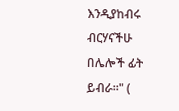እንዲያከብሩ ብርሃናችሁ በሌሎች ፊት ይብራ።" (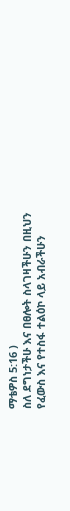ማቴዎስ 5:16 )
ስለ ደግነታችሁ እና በፀሎት ስላገዛችሁን በዚህን የፈውስ እና የተስፋ ተልዕኮ ላይ አብራችሁን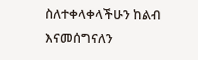ስለተቀላቀላችሁን ከልብ እናመሰግናለን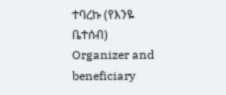ተባረኩ (የእንዬ ቤተሰብ)
Organizer and beneficiary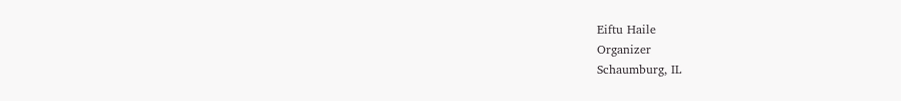Eiftu Haile
Organizer
Schaumburg, IL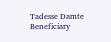Tadesse Damte
Beneficiary